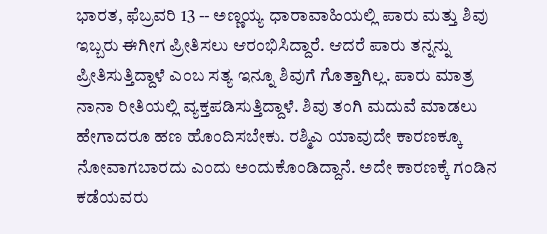ಭಾರತ, ಫೆಬ್ರವರಿ 13 -- ಅಣ್ಣಯ್ಯ ಧಾರಾವಾಹಿಯಲ್ಲಿ ಪಾರು ಮತ್ತು ಶಿವು ಇಬ್ಬರು ಈಗೀಗ ಪ್ರೀತಿಸಲು ಆರಂಭಿಸಿದ್ದಾರೆ. ಆದರೆ ಪಾರು ತನ್ನನ್ನು ಪ್ರೀತಿಸುತ್ತಿದ್ದಾಳೆ ಎಂಬ ಸತ್ಯ ಇನ್ನೂ ಶಿವುಗೆ ಗೊತ್ತಾಗಿಲ್ಲ. ಪಾರು ಮಾತ್ರ ನಾನಾ ರೀತಿಯಲ್ಲಿ ವ್ಯಕ್ತಪಡಿಸುತ್ತಿದ್ದಾಳೆ. ಶಿವು ತಂಗಿ ಮದುವೆ ಮಾಡಲು ಹೇಗಾದರೂ ಹಣ ಹೊಂದಿಸಬೇಕು. ರಶ್ಮಿಎ ಯಾವುದೇ ಕಾರಣಕ್ಕೂ ನೋವಾಗಬಾರದು ಎಂದು ಅಂದುಕೊಂಡಿದ್ದಾನೆ. ಅದೇ ಕಾರಣಕ್ಕೆ ಗಂಡಿನ ಕಡೆಯವರು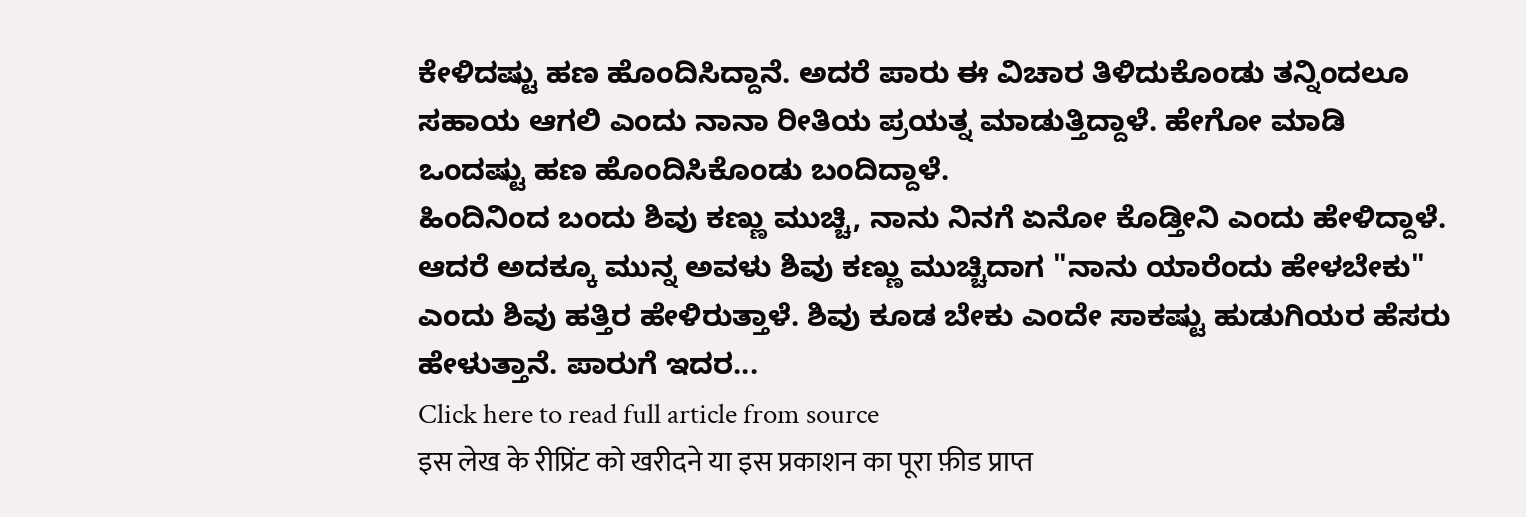ಕೇಳಿದಷ್ಟು ಹಣ ಹೊಂದಿಸಿದ್ದಾನೆ. ಅದರೆ ಪಾರು ಈ ವಿಚಾರ ತಿಳಿದುಕೊಂಡು ತನ್ನಿಂದಲೂ ಸಹಾಯ ಆಗಲಿ ಎಂದು ನಾನಾ ರೀತಿಯ ಪ್ರಯತ್ನ ಮಾಡುತ್ತಿದ್ದಾಳೆ. ಹೇಗೋ ಮಾಡಿ ಒಂದಷ್ಟು ಹಣ ಹೊಂದಿಸಿಕೊಂಡು ಬಂದಿದ್ದಾಳೆ.
ಹಿಂದಿನಿಂದ ಬಂದು ಶಿವು ಕಣ್ಣು ಮುಚ್ಚಿ, ನಾನು ನಿನಗೆ ಏನೋ ಕೊಡ್ತೀನಿ ಎಂದು ಹೇಳಿದ್ದಾಳೆ. ಆದರೆ ಅದಕ್ಕೂ ಮುನ್ನ ಅವಳು ಶಿವು ಕಣ್ಣು ಮುಚ್ಚಿದಾಗ "ನಾನು ಯಾರೆಂದು ಹೇಳಬೇಕು" ಎಂದು ಶಿವು ಹತ್ತಿರ ಹೇಳಿರುತ್ತಾಳೆ. ಶಿವು ಕೂಡ ಬೇಕು ಎಂದೇ ಸಾಕಷ್ಟು ಹುಡುಗಿಯರ ಹೆಸರು ಹೇಳುತ್ತಾನೆ. ಪಾರುಗೆ ಇದರ...
Click here to read full article from source
इस लेख के रीप्रिंट को खरीदने या इस प्रकाशन का पूरा फ़ीड प्राप्त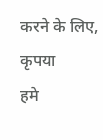करने के लिए, कृपया
हमे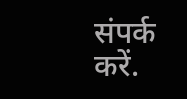संपर्क करें.